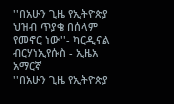''በአሁን ጊዜ የኢትዮጵያ ህዝብ ጥያቄ በሰላም የመኖር ነው''- ካርዲናል ብርሃነኢየሱስ - ኢዜአ አማርኛ
''በአሁን ጊዜ የኢትዮጵያ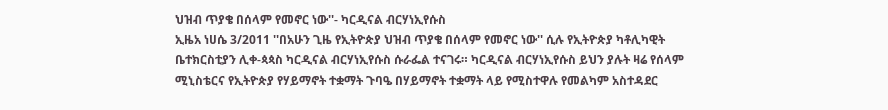ህዝብ ጥያቄ በሰላም የመኖር ነው''- ካርዲናል ብርሃነኢየሱስ
ኢዜአ ነሀሴ 3/2011 ''በአሁን ጊዜ የኢትዮጵያ ህዝብ ጥያቄ በሰላም የመኖር ነው'' ሲሉ የኢትዮጵያ ካቶሊካዊት ቤተክርስቲያን ሊቀ-ጳጳስ ካርዲናል ብርሃነኢየሱስ ሱራፌል ተናገሩ። ካርዲናል ብርሃነኢየሱስ ይህን ያሉት ዛሬ የሰላም ሚኒስቴርና የኢትዮጵያ የሃይማኖት ተቋማት ጉባዔ በሃይማኖት ተቋማት ላይ የሚስተዋሉ የመልካም አስተዳደር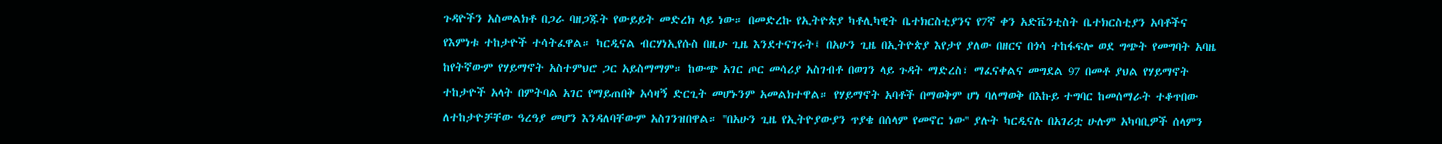ጉዳዮችን አስመልክቶ በጋራ ባዘጋጁት የውይይት መድረክ ላይ ነው። በመድረኩ የኢትዮጵያ ካቶሊካዊት ቤተክርስቲያንና የ7ኛ ቀን አድቬንቲስት ቤተክርስቲያን አባቶችና የእምነቱ ተከታዮች ተሳትፈዋል። ካርዲናል ብርሃነኢየሱስ በዚሁ ጊዜ እንደተናገሩት፤ በአሁን ጊዜ በኢትዮጵያ እየታየ ያለው በዘርና በጎሳ ተከፋፍሎ ወደ ግጭት የመግባት አባዜ ከየትኛውም የሃይማኖት አስተምህሮ ጋር አይስማማም። ከውጭ አገር ጦር መሳሪያ አስገብቶ በወገን ላይ ጉዳት ማድረስ፣ ማፈናቀልና መግደል 97 በመቶ ያህል የሃይማኖት ተከታዮች አላት በምትባል አገር የማይጠበቅ አሳዛኝ ድርጊት መሆኑንም አመልክተዋል። የሃይማኖት አባቶች በማወቅም ሆነ ባለማወቅ በእኩይ ተግባር ከመሰማራት ተቆጥበው ለተከታዮቻቸው ዓረዓያ መሆን እንዳለባቸውም አስገንዝበዋል። ''በአሁን ጊዜ የኢትዮያውያን ጥያቄ በሰላም የመኖር ነው'' ያሉት ካርዲናሉ በአገሪቷ ሁሉም አካባቢዎች ሰላምን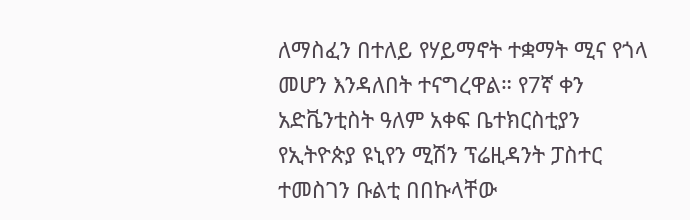ለማስፈን በተለይ የሃይማኖት ተቋማት ሚና የጎላ መሆን እንዳለበት ተናግረዋል። የ7ኛ ቀን አድቬንቲስት ዓለም አቀፍ ቤተክርስቲያን የኢትዮጵያ ዩኒየን ሚሽን ፕሬዚዳንት ፓስተር ተመስገን ቡልቲ በበኩላቸው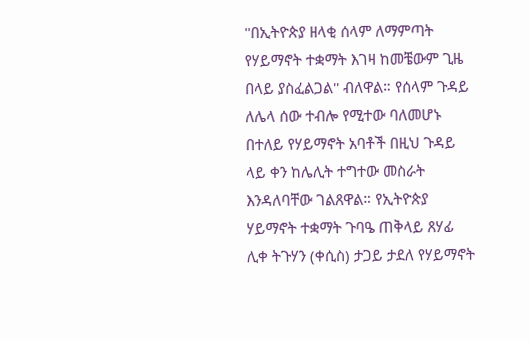''በኢትዮጵያ ዘላቂ ሰላም ለማምጣት የሃይማኖት ተቋማት እገዛ ከመቼውም ጊዜ በላይ ያስፈልጋል'' ብለዋል። የሰላም ጉዳይ ለሌላ ሰው ተብሎ የሚተው ባለመሆኑ በተለይ የሃይማኖት አባቶች በዚህ ጉዳይ ላይ ቀን ከሌሊት ተግተው መስራት እንዳለባቸው ገልጸዋል። የኢትዮጵያ ሃይማኖት ተቋማት ጉባዔ ጠቅላይ ጸሃፊ ሊቀ ትጉሃን (ቀሲስ) ታጋይ ታደለ የሃይማኖት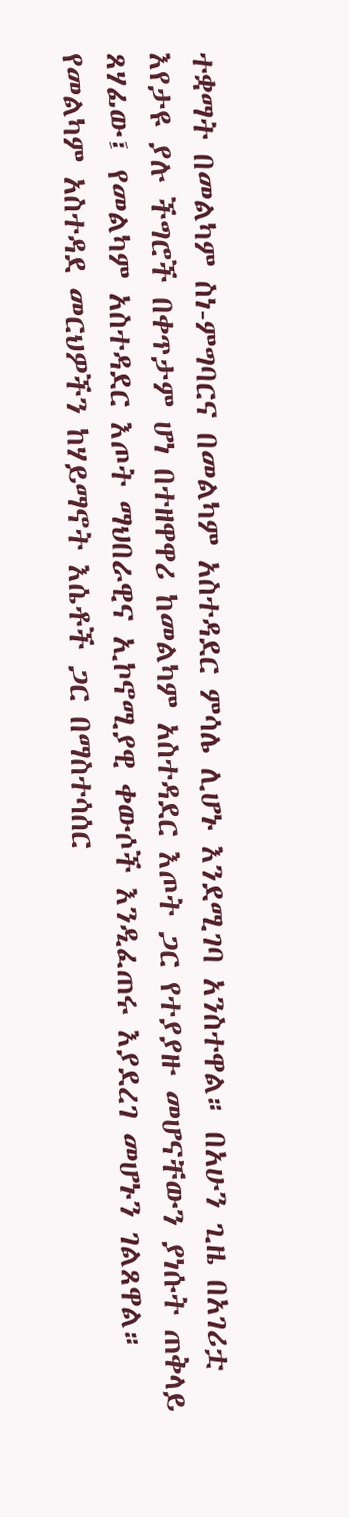ተቋማት በመልካም ስነ-ምግባርና በመልካም አስተዳደር ምሳሌ ሊሆኑ እንደሚገባ አንስተዋል። በአሁን ጊዜ በአገሪቷ እየታዩ ያሉ ችግሮች በቀጥታም ሆነ በተዘዋዋሪ ከመልካም አስተዳደር እጦት ጋር የተያያዙ መሆናቸውን ያነሱት ጠቅላይ ጸሃፊው፤ የመልካም አስተዳደር እጦት ማህበራዊና ኢኮኖሚያዊ ቀውሶች እንዲፈጠሩ እያደረገ መሆኑን ገልጸዋል። የመልካም አስተዳደ መርህዎችን ከሃይማኖት እሴቶች ጋር በማስተሳሰር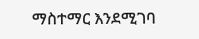ማስተማር እንደሚገባ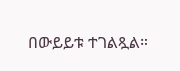በውይይቱ ተገልጿል።